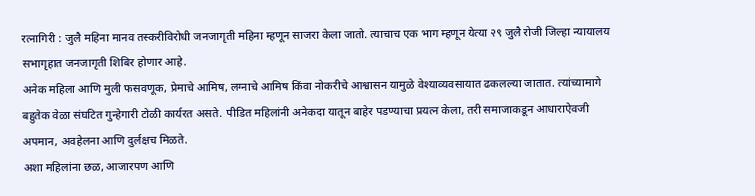रत्नागिरी : जुलै महिना मानव तस्करीविरोधी जनजागृती महिना म्हणून साजरा केला जातो. त्याचाच एक भाग म्हणून येत्या २९ जुलै रोजी जिल्हा न्यायालय सभागृहात जनजागृती शिबिर होणार आहे.
अनेक महिला आणि मुली फसवणूक, प्रेमाचे आमिष, लग्नाचे आमिष किंवा नोकरीचे आश्वासन यामुळे वेश्याव्यवसायात ढकलल्या जातात. त्यांच्यामागे बहुतेक वेळा संघटित गुन्हेगारी टोळी कार्यरत असते. पीडित महिलांनी अनेकदा यातून बाहेर पडण्याचा प्रयत्न केला, तरी समाजाकडून आधाराऐवजी अपमान, अवहेलना आणि दुर्लक्षच मिळते.
अशा महिलांना छळ, आजारपण आणि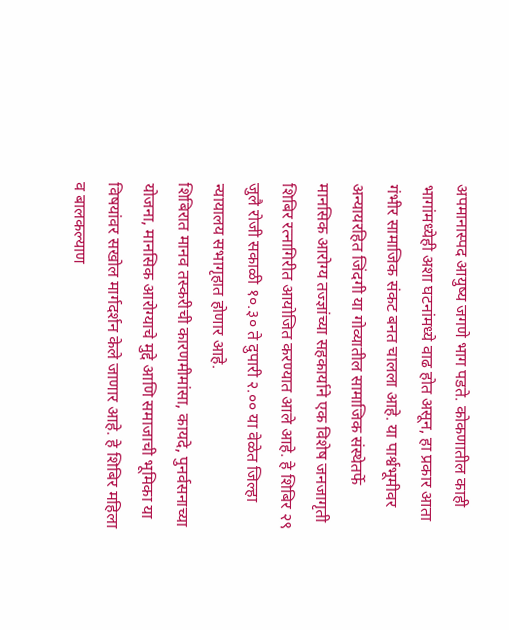अपमानास्पद आयुष्य जगणे भाग पडते. कोकणातील काही भागांमध्येही अशा घटनांमध्ये वाढ होत असून, हा प्रकार आता गंभीर सामाजिक संकट बनत चालला आहे. या पार्श्वभूमीवर अन्यायरहित जिंदगी या गोव्यातील सामाजिक संस्थेतर्फे मानसिक आरोग्य तज्ज्ञांच्या सहकार्याने एक विशेष जनजागृती शिबिर रत्नागिरीत आयोजित करण्यात आले आहे. हे शिबिर २९ जुलै रोजी सकाळी १०.३० ते दुपारी २.०० या वेळेत जिल्हा न्यायालय सभागृहात होणार आहे.
शिबिरात मानव तस्करीची कारणमीमांसा, कायदे, पुनर्वसनाच्या योजना, मानसिक आरोग्याचे मुद्दे आणि समाजाची भूमिका या विषयांवर सखोल मार्गदर्शन केले जाणार आहे. हे शिबिर महिला व बालकल्याण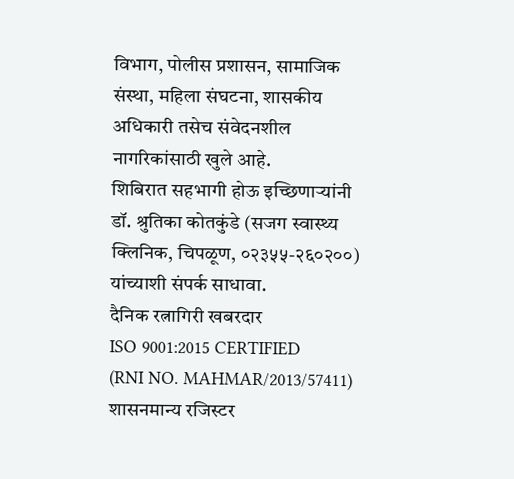विभाग, पोलीस प्रशासन, सामाजिक संस्था, महिला संघटना, शासकीय अधिकारी तसेच संवेदनशील नागरिकांसाठी खुले आहे.
शिबिरात सहभागी होऊ इच्छिणाऱ्यांनी डॉ. श्रुतिका कोतकुंडे (सजग स्वास्थ्य क्लिनिक, चिपळूण, ०२३५५-२६०२००) यांच्याशी संपर्क साधावा.
दैनिक रत्नागिरी खबरदार
ISO 9001:2015 CERTIFIED
(RNI NO. MAHMAR/2013/57411)
शासनमान्य रजिस्टर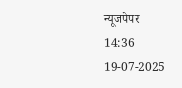न्यूजपेपर
14:36 19-07-2025